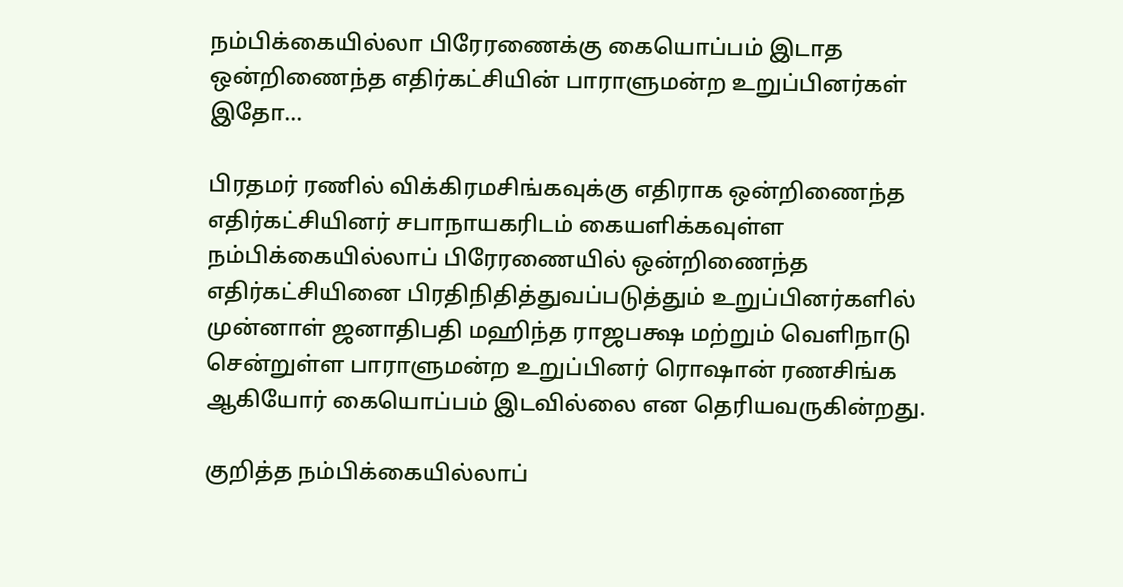நம்பிக்கையில்லா பிரேரணைக்கு கையொப்பம் இடாத ஒன்றிணைந்த எதிர்கட்சியின் பாராளுமன்ற உறுப்பினர்கள் இதோ…

பிரதமர் ரணில் விக்கிரமசிங்கவுக்கு எதிராக ஒன்றிணைந்த எதிர்கட்சியினர் சபாநாயகரிடம் கையளிக்கவுள்ள நம்பிக்கையில்லாப் பிரேரணையில் ஒன்றிணைந்த எதிர்கட்சியினை பிரதிநிதித்துவப்படுத்தும் உறுப்பினர்களில் முன்னாள் ஜனாதிபதி மஹிந்த ராஜபக்ஷ மற்றும் வெளிநாடு சென்றுள்ள பாராளுமன்ற உறுப்பினர் ரொஷான் ரணசிங்க ஆகியோர் கையொப்பம் இடவில்லை என தெரியவருகின்றது.

குறித்த நம்பிக்கையில்லாப்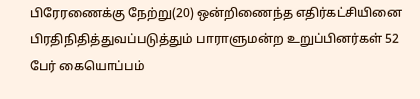பிரேரணைக்கு நேற்று(20) ஒன்றிணைந்த எதிர்கட்சியினை பிரதிநிதித்துவப்படுத்தும் பாராளுமன்ற உறுப்பினர்கள் 52 பேர் கையொப்பம்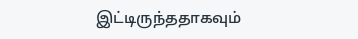இட்டிருந்ததாகவும்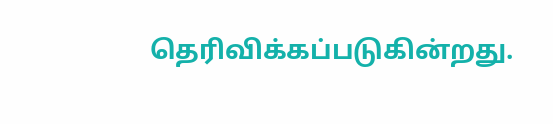தெரிவிக்கப்படுகின்றது.